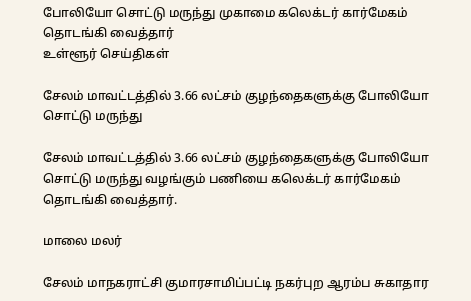போலியோ சொட்டு மருந்து முகாமை கலெக்டர் கார்மேகம் தொடங்கி வைத்தார்
உள்ளூர் செய்திகள்

சேலம் மாவட்டத்தில் 3.66 லட்சம் குழந்தைகளுக்கு போலியோ சொட்டு மருந்து

சேலம் மாவட்டத்தில் 3.66 லட்சம் குழந்தைகளுக்கு போலியோ சொட்டு மருந்து வழங்கும் பணியை கலெக்டர் கார்மேகம் தொடங்கி வைத்தார்.

மாலை மலர்

சேலம் மாநகராட்சி குமாரசாமிப்பட்டி நகர்புற ஆரம்ப சுகாதார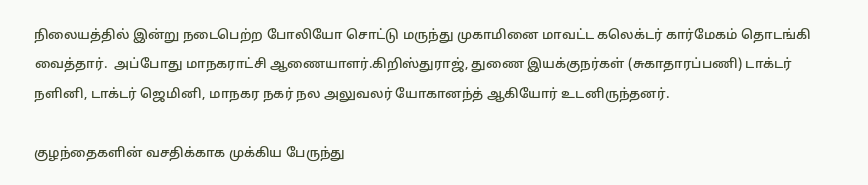நிலையத்தில் இன்று நடைபெற்ற போலியோ சொட்டு மருந்து முகாமினை மாவட்ட கலெக்டர் கார்மேகம் தொடங்கி வைத்தார்.  அப்போது மாநகராட்சி ஆணையாளர்.கிறிஸ்துராஜ், துணை இயக்குநர்கள் (சுகாதாரப்பணி) டாக்டர் நளினி, டாக்டர் ஜெமினி, மாநகர நகர் நல அலுவலர் யோகானந்த் ஆகியோர் உடனிருந்தனர்.

குழந்தைகளின் வசதிக்காக முக்கிய பேருந்து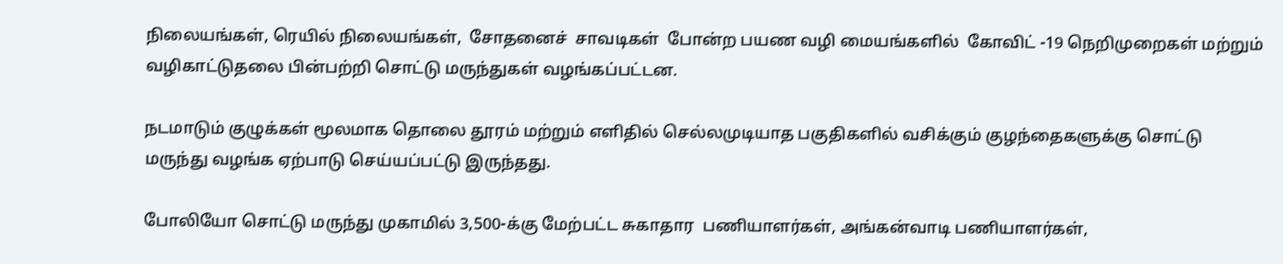நிலையங்கள், ரெயில் நிலையங்கள்,  சோதனைச்  சாவடிகள்  போன்ற பயண வழி மையங்களில்  கோவிட் -19 நெறிமுறைகள் மற்றும் வழிகாட்டுதலை பின்பற்றி சொட்டு மருந்துகள் வழங்கப்பட்டன.

நடமாடும் குழுக்கள் மூலமாக தொலை தூரம் மற்றும் எளிதில் செல்லமுடியாத பகுதிகளில் வசிக்கும் குழந்தைகளுக்கு சொட்டு மருந்து வழங்க ஏற்பாடு செய்யப்பட்டு இருந்தது.

போலியோ சொட்டு மருந்து முகாமில் 3,500-க்கு மேற்பட்ட சுகாதார  பணியாளர்கள், அங்கன்வாடி பணியாளர்கள்,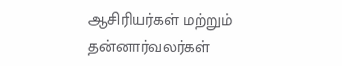ஆசிரியர்கள் மற்றும் தன்னார்வலர்கள்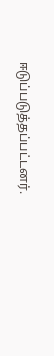ஈடுப்படுத்தப்பட்டனர்.